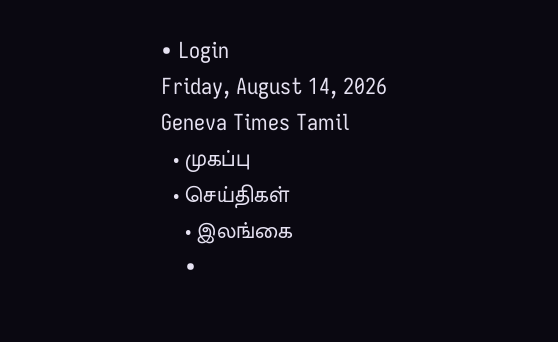• Login
Friday, August 14, 2026
Geneva Times Tamil
  • முகப்பு
  • செய்திகள்
    • இலங்கை
    •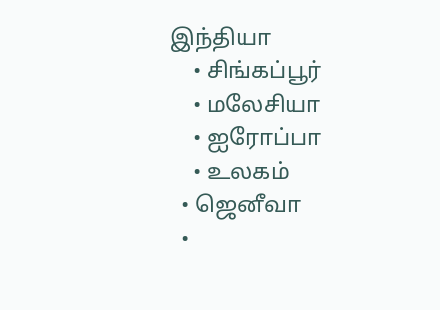இந்தியா
    • சிங்கப்பூர்
    • மலேசியா
    • ஐரோப்பா
    • உலகம்
  • ஜெனீவா
  •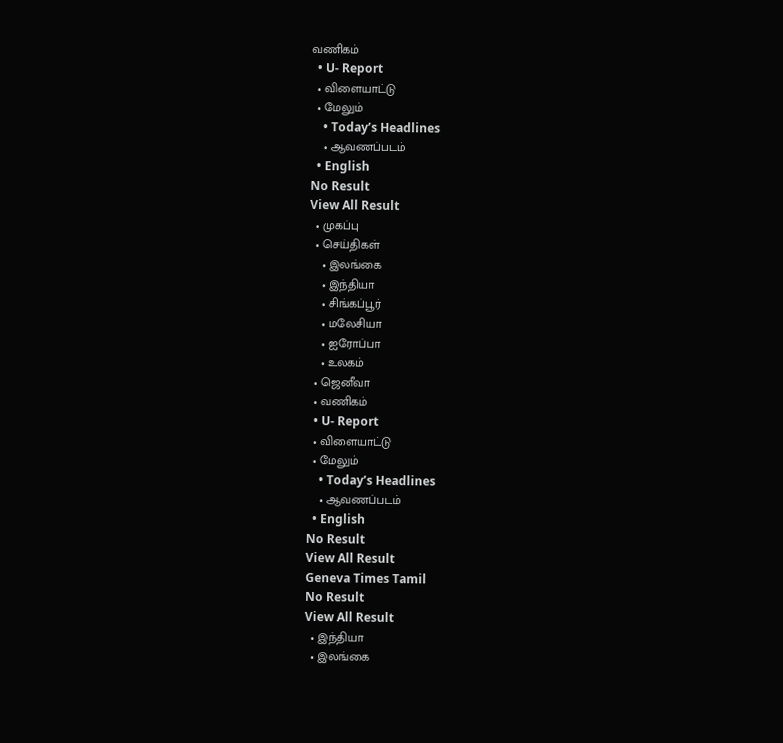வணிகம்
  • U- Report
  • விளையாட்டு
  • மேலும்
    • Today’s Headlines
    • ஆவணப்படம்
  • English
No Result
View All Result
  • முகப்பு
  • செய்திகள்
    • இலங்கை
    • இந்தியா
    • சிங்கப்பூர்
    • மலேசியா
    • ஐரோப்பா
    • உலகம்
  • ஜெனீவா
  • வணிகம்
  • U- Report
  • விளையாட்டு
  • மேலும்
    • Today’s Headlines
    • ஆவணப்படம்
  • English
No Result
View All Result
Geneva Times Tamil
No Result
View All Result
  • இந்தியா
  • இலங்கை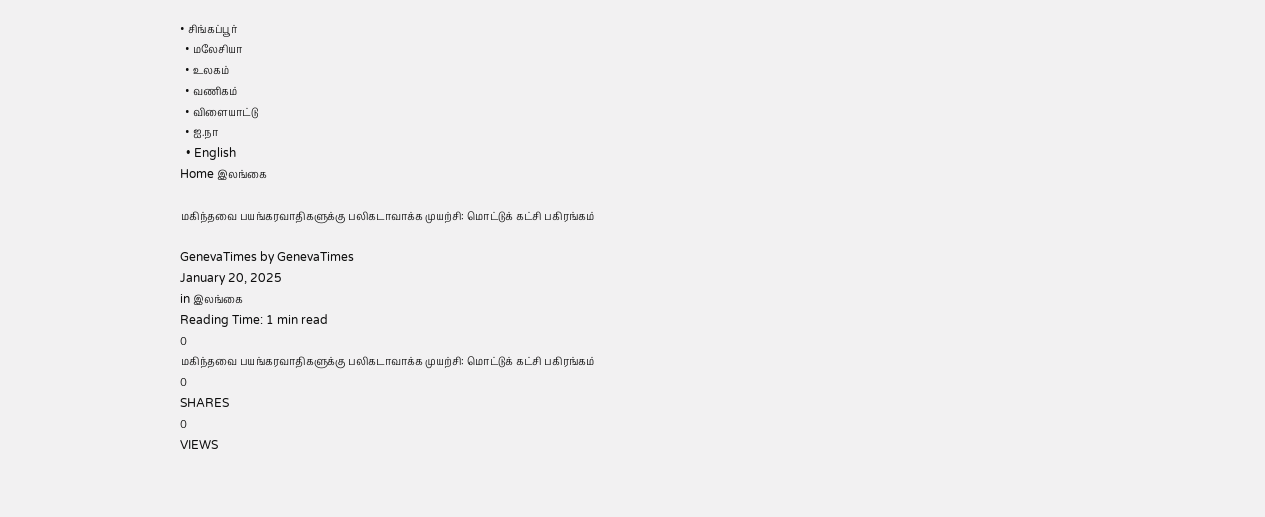• சிங்கப்பூர்
  • மலேசியா
  • உலகம்
  • வணிகம்
  • விளையாட்டு
  • ஐ.நா
  • English
Home இலங்கை

மகிந்தவை பயங்கரவாதிகளுக்கு பலிகடாவாக்க முயற்சி: மொட்டுக் கட்சி பகிரங்கம்

GenevaTimes by GenevaTimes
January 20, 2025
in இலங்கை
Reading Time: 1 min read
0
மகிந்தவை பயங்கரவாதிகளுக்கு பலிகடாவாக்க முயற்சி: மொட்டுக் கட்சி பகிரங்கம்
0
SHARES
0
VIEWS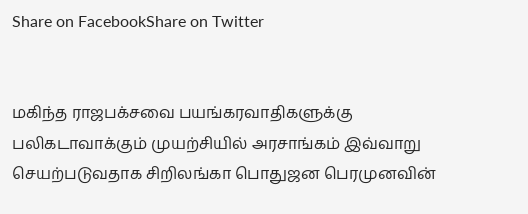Share on FacebookShare on Twitter


மகிந்த ராஜபக்சவை பயங்கரவாதிகளுக்கு பலிகடாவாக்கும் முயற்சியில் அரசாங்கம் இவ்வாறு செயற்படுவதாக சிறிலங்கா பொதுஜன பெரமுனவின்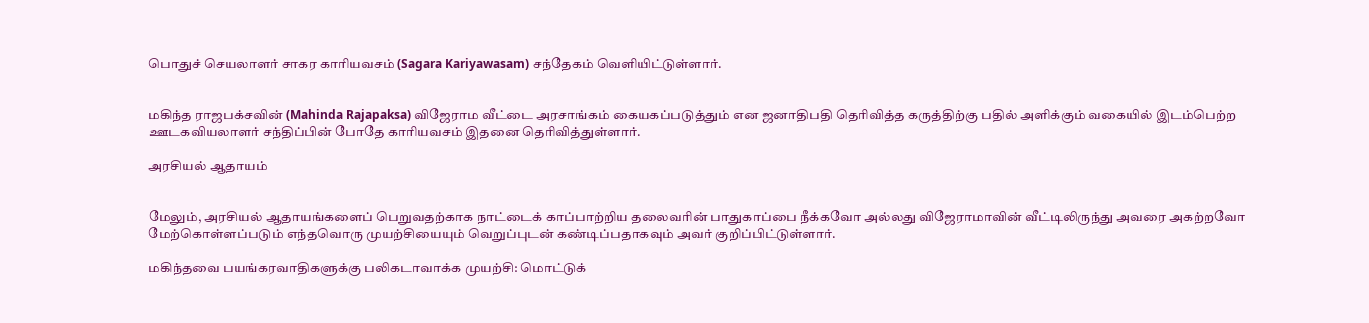பொதுச் செயலாளர் சாகர காரியவசம் (Sagara Kariyawasam) சந்தேகம் வெளியிட்டுள்ளார்.


மகிந்த ராஜபக்சவின் (Mahinda Rajapaksa) விஜேராம வீட்டை அரசாங்கம் கையகப்படுத்தும் என ஜனாதிபதி தெரிவித்த கருத்திற்கு பதில் அளிக்கும் வகையில் இடம்பெற்ற ஊடகவியலாளர் சந்திப்பின் போதே காரியவசம் இதனை தெரிவித்துள்ளார்.

அரசியல் ஆதாயம்


மேலும், அரசியல் ஆதாயங்களைப் பெறுவதற்காக நாட்டைக் காப்பாற்றிய தலைவரின் பாதுகாப்பை நீக்கவோ அல்லது விஜேராமாவின் வீட்டிலிருந்து அவரை அகற்றவோ மேற்கொள்ளப்படும் எந்தவொரு முயற்சியையும் வெறுப்புடன் கண்டிப்பதாகவும் அவர் குறிப்பிட்டுள்ளார்.

மகிந்தவை பயங்கரவாதிகளுக்கு பலிகடாவாக்க முயற்சி: மொட்டுக்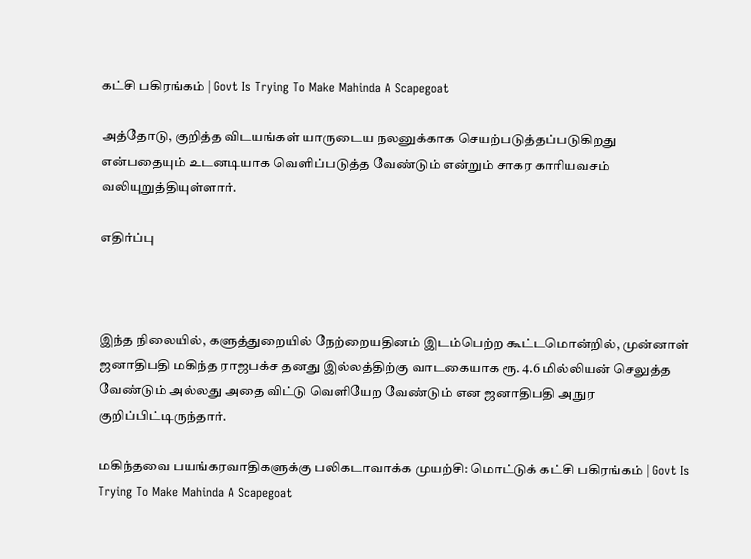கட்சி பகிரங்கம் | Govt Is Trying To Make Mahinda A Scapegoat

அத்தோடு, குறித்த விடயங்கள் யாருடைய நலனுக்காக செயற்படுத்தப்படுகிறது என்பதையும் உடனடியாக வெளிப்படுத்த வேண்டும் என்றும் சாகர காரியவசம் வலியுறுத்தியுள்ளார்.

எதிர்ப்பு



இந்த நிலையில், களுத்துறையில் நேற்றையதினம் இடம்பெற்ற கூட்டமொன்றில், முன்னாள் ஜனாதிபதி மகிந்த ராஜபக்ச தனது இல்லத்திற்கு வாடகையாக ரூ. 4.6 மில்லியன் செலுத்த வேண்டும் அல்லது அதை விட்டு வெளியேற வேண்டும் என ஜனாதிபதி அநுர குறிப்பிட்டிருந்தார்.

மகிந்தவை பயங்கரவாதிகளுக்கு பலிகடாவாக்க முயற்சி: மொட்டுக் கட்சி பகிரங்கம் | Govt Is Trying To Make Mahinda A Scapegoat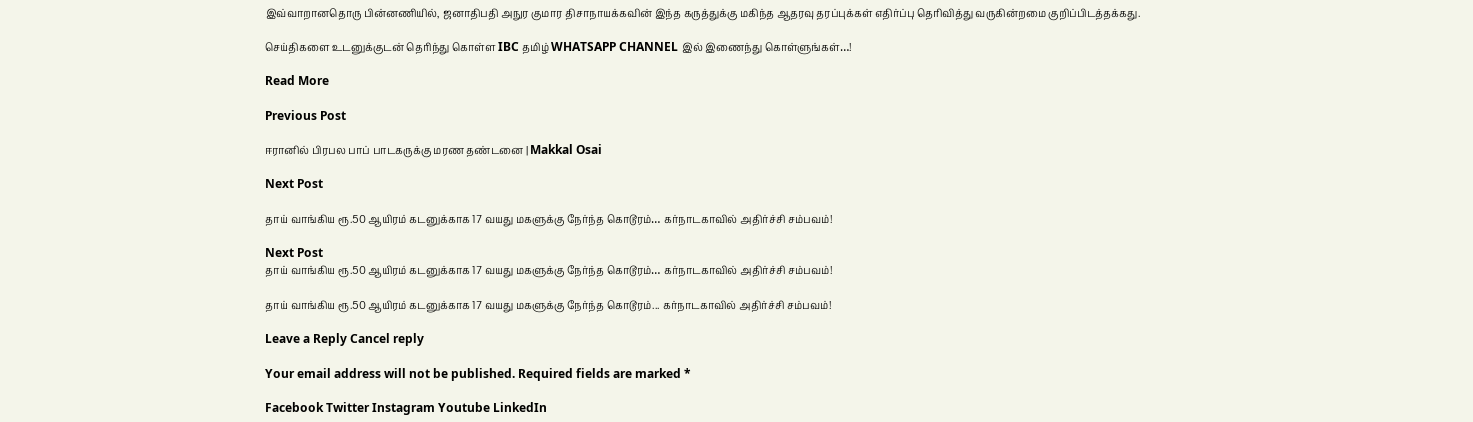இவ்வாறானதொரு பின்னணியில், ஜனாதிபதி அநுர குமார திசாநாயக்கவின் இந்த கருத்துக்கு மகிந்த ஆதரவு தரப்புக்கள் எதிர்ப்பு தெரிவித்து வருகின்றமை குறிப்பிடத்தக்கது.

செய்திகளை உடனுக்குடன் தெரிந்து கொள்ள IBC தமிழ் WHATSAPP CHANNEL இல் இணைந்து கொள்ளுங்கள்…!

Read More

Previous Post

ஈரானில் பிரபல பாப் பாடகருக்கு மரண தண்டனை | Makkal Osai

Next Post

தாய் வாங்கிய ரூ.50 ஆயிரம் கடனுக்காக 17 வயது மகளுக்கு நேர்ந்த கொடூரம்… கர்நாடகாவில் அதிர்ச்சி சம்பவம்!

Next Post
தாய் வாங்கிய ரூ.50 ஆயிரம் கடனுக்காக 17 வயது மகளுக்கு நேர்ந்த கொடூரம்… கர்நாடகாவில் அதிர்ச்சி சம்பவம்!

தாய் வாங்கிய ரூ.50 ஆயிரம் கடனுக்காக 17 வயது மகளுக்கு நேர்ந்த கொடூரம்... கர்நாடகாவில் அதிர்ச்சி சம்பவம்!

Leave a Reply Cancel reply

Your email address will not be published. Required fields are marked *

Facebook Twitter Instagram Youtube LinkedIn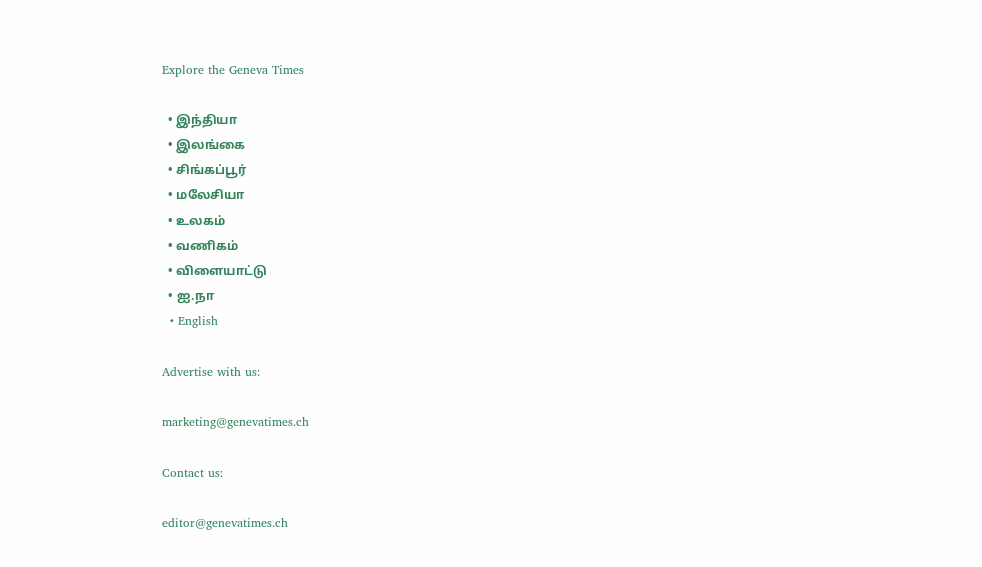Explore the Geneva Times

  • இந்தியா
  • இலங்கை
  • சிங்கப்பூர்
  • மலேசியா
  • உலகம்
  • வணிகம்
  • விளையாட்டு
  • ஐ.நா
  • English

Advertise with us:

marketing@genevatimes.ch

Contact us:

editor@genevatimes.ch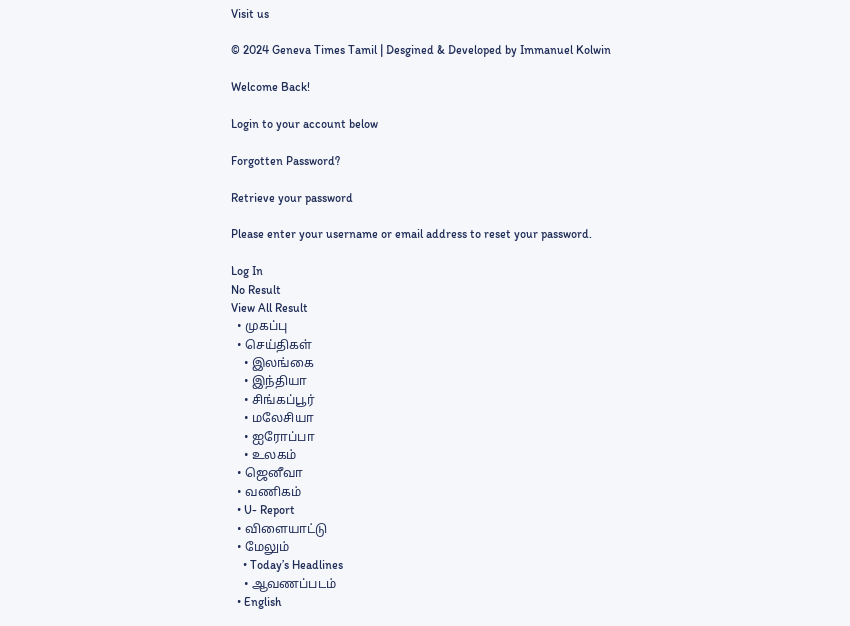Visit us

© 2024 Geneva Times Tamil | Desgined & Developed by Immanuel Kolwin

Welcome Back!

Login to your account below

Forgotten Password?

Retrieve your password

Please enter your username or email address to reset your password.

Log In
No Result
View All Result
  • முகப்பு
  • செய்திகள்
    • இலங்கை
    • இந்தியா
    • சிங்கப்பூர்
    • மலேசியா
    • ஐரோப்பா
    • உலகம்
  • ஜெனீவா
  • வணிகம்
  • U- Report
  • விளையாட்டு
  • மேலும்
    • Today’s Headlines
    • ஆவணப்படம்
  • English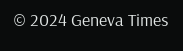© 2024 Geneva Times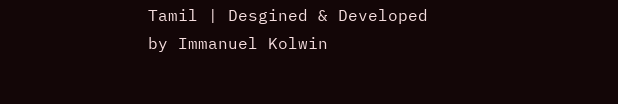Tamil | Desgined & Developed by Immanuel Kolwin